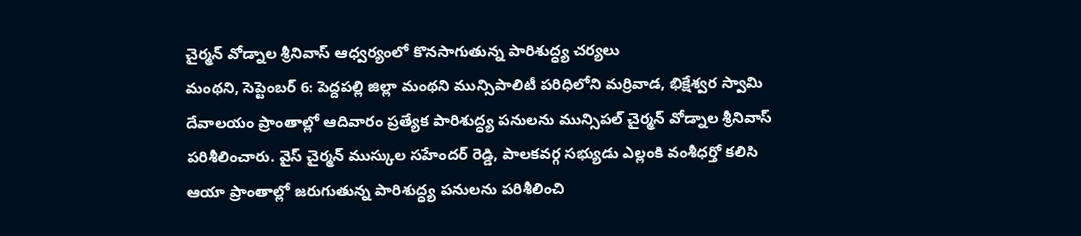చైర్మన్ వోడ్నాల శ్రీనివాస్ ఆధ్వర్యంలో కొనసాగుతున్న పారిశుద్ధ్య చర్యలు
మంథని, సెప్టెంబర్ 6: పెద్దపల్లి జిల్లా మంథని మున్సిపాలిటీ పరిధిలోని మర్రివాడ, భిక్షేశ్వర స్వామి దేవాలయం ప్రాంతాల్లో ఆదివారం ప్రత్యేక పారిశుద్ధ్య పనులను మున్సిపల్ చైర్మన్ వోడ్నాల శ్రీనివాస్ పరిశీలించారు. వైస్ చైర్మన్ ముస్కుల సహేందర్ రెడ్డి, పాలకవర్గ సభ్యుడు ఎల్లంకి వంశీధర్తో కలిసి ఆయా ప్రాంతాల్లో జరుగుతున్న పారిశుద్ధ్య పనులను పరిశీలించి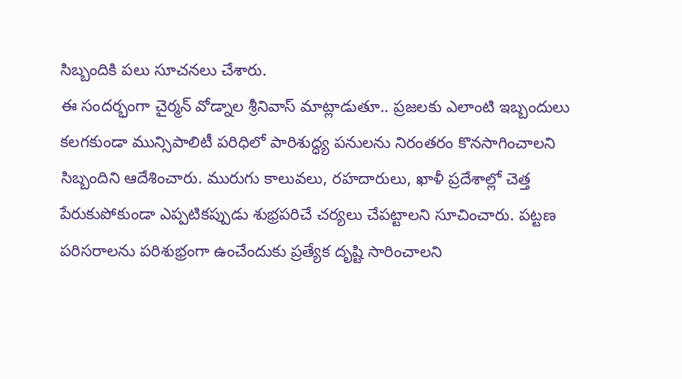సిబ్బందికి పలు సూచనలు చేశారు.
ఈ సందర్భంగా చైర్మన్ వోడ్నాల శ్రీనివాస్ మాట్లాడుతూ.. ప్రజలకు ఎలాంటి ఇబ్బందులు కలగకుండా మున్సిపాలిటీ పరిధిలో పారిశుద్ధ్య పనులను నిరంతరం కొనసాగించాలని సిబ్బందిని ఆదేశించారు. మురుగు కాలువలు, రహదారులు, ఖాళీ ప్రదేశాల్లో చెత్త పేరుకుపోకుండా ఎప్పటికప్పుడు శుభ్రపరిచే చర్యలు చేపట్టాలని సూచించారు. పట్టణ పరిసరాలను పరిశుభ్రంగా ఉంచేందుకు ప్రత్యేక దృష్టి సారించాలని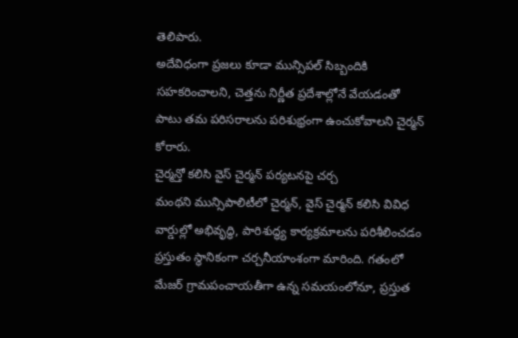తెలిపారు.
అదేవిధంగా ప్రజలు కూడా మున్సిపల్ సిబ్బందికి సహకరించాలని, చెత్తను నిర్ణీత ప్రదేశాల్లోనే వేయడంతో పాటు తమ పరిసరాలను పరిశుభ్రంగా ఉంచుకోవాలని చైర్మన్ కోరారు.
చైర్మన్తో కలిసి వైస్ చైర్మన్ పర్యటనపై చర్చ
మంథని మున్సిపాలిటీలో చైర్మన్, వైస్ చైర్మన్ కలిసి వివిధ వార్డుల్లో అభివృద్ధి, పారిశుద్ధ్య కార్యక్రమాలను పరిశీలించడం ప్రస్తుతం స్థానికంగా చర్చనీయాంశంగా మారింది. గతంలో మేజర్ గ్రామపంచాయతీగా ఉన్న సమయంలోనూ, ప్రస్తుత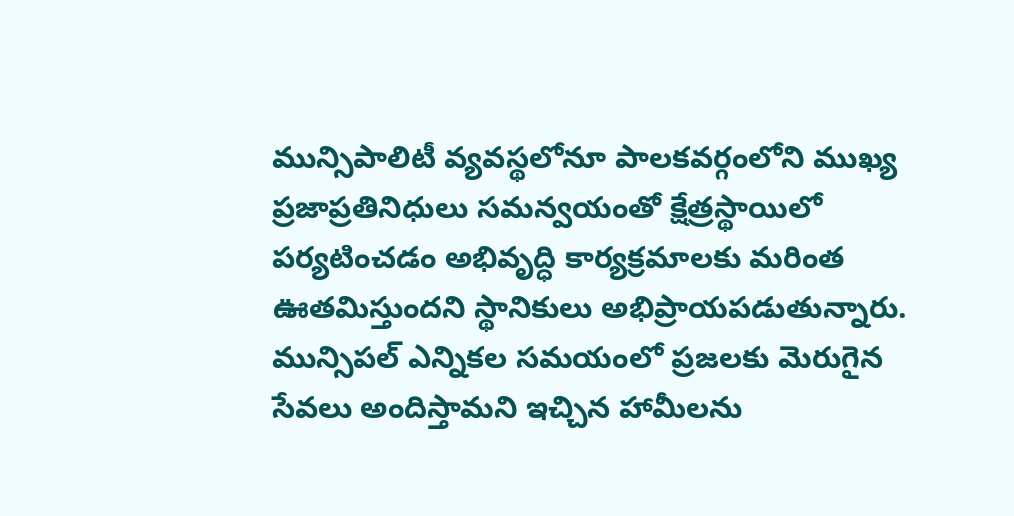మున్సిపాలిటీ వ్యవస్థలోనూ పాలకవర్గంలోని ముఖ్య ప్రజాప్రతినిధులు సమన్వయంతో క్షేత్రస్థాయిలో పర్యటించడం అభివృద్ధి కార్యక్రమాలకు మరింత ఊతమిస్తుందని స్థానికులు అభిప్రాయపడుతున్నారు.
మున్సిపల్ ఎన్నికల సమయంలో ప్రజలకు మెరుగైన సేవలు అందిస్తామని ఇచ్చిన హామీలను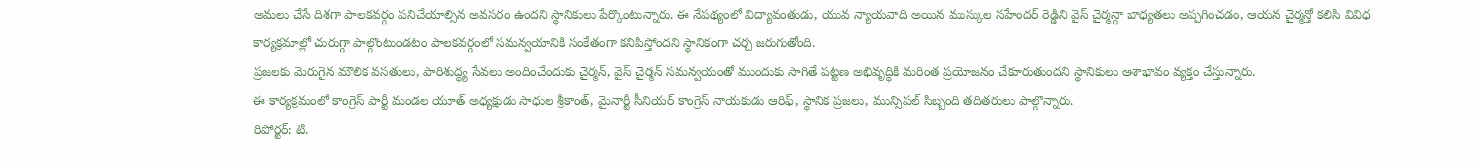అమలు చేసే దిశగా పాలకవర్గం పనిచేయాల్సిన అవసరం ఉందని స్థానికులు పేర్కొంటున్నారు. ఈ నేపథ్యంలో విద్యావంతుడు, యువ న్యాయవాది అయిన ముస్కుల సహేందర్ రెడ్డిని వైస్ చైర్మన్గా బాధ్యతలు అప్పగించడం, ఆయన చైర్మన్తో కలిసి వివిధ కార్యక్రమాల్లో చురుగ్గా పాల్గొంటుండటం పాలకవర్గంలో సమన్వయానికి సంకేతంగా కనిపిస్తోందని స్థానికంగా చర్చ జరుగుతోంది.
ప్రజలకు మెరుగైన మౌలిక వసతులు, పారిశుద్ధ్య సేవలు అందించేందుకు చైర్మన్, వైస్ చైర్మన్ సమన్వయంతో ముందుకు సాగితే పట్టణ అభివృద్ధికి మరింత ప్రయోజనం చేకూరుతుందని స్థానికులు ఆశాభావం వ్యక్తం చేస్తున్నారు.
ఈ కార్యక్రమంలో కాంగ్రెస్ పార్టీ మండల యూత్ అధ్యక్షుడు సాధుల శ్రీకాంత్, మైనార్టీ సీనియర్ కాంగ్రెస్ నాయకుడు ఆరిఫ్, స్థానిక ప్రజలు, మున్సిపల్ సిబ్బంది తదితరులు పాల్గొన్నారు.
రిపోర్టర్: టి.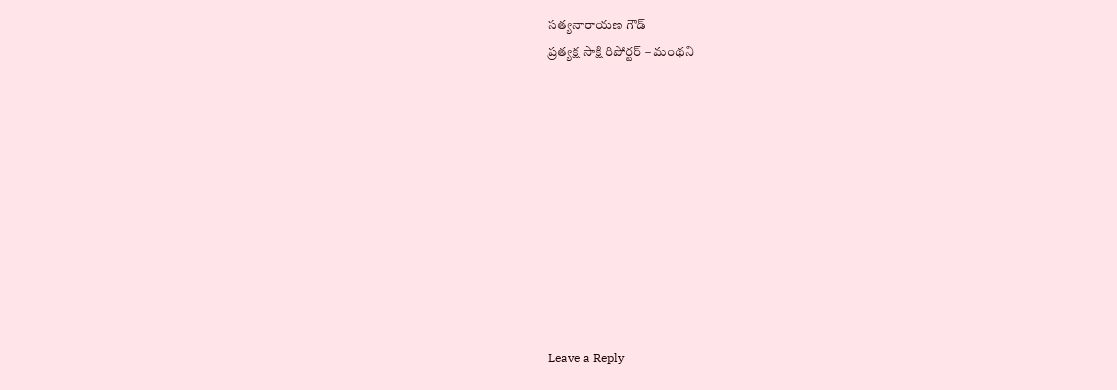సత్యనారాయణ గౌడ్
ప్రత్యక్ష సాక్షి రిపోర్టర్ – మంథని










Leave a Reply